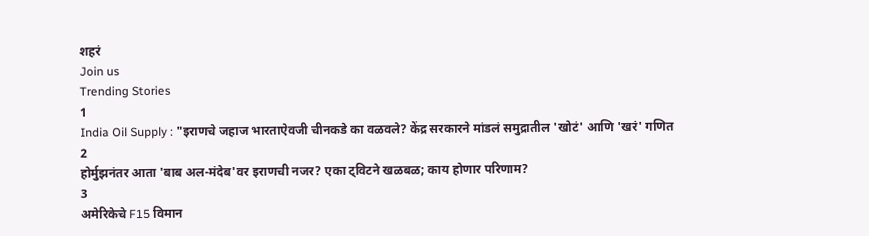शहरं
Join us
Trending Stories
1
India Oil Supply : "इराणचे जहाज भारताऐवजी चीनकडे का वळवले? केंद्र सरकारने मांडलं समुद्रातील 'खोटं' आणि 'खरं' गणित
2
होर्मुझनंतर आता 'बाब अल-मंदेब'वर इराणची नजर? एका ट्विटने खळबळ; काय होणार परिणाम?
3
अमेरिकेचे F15 विमान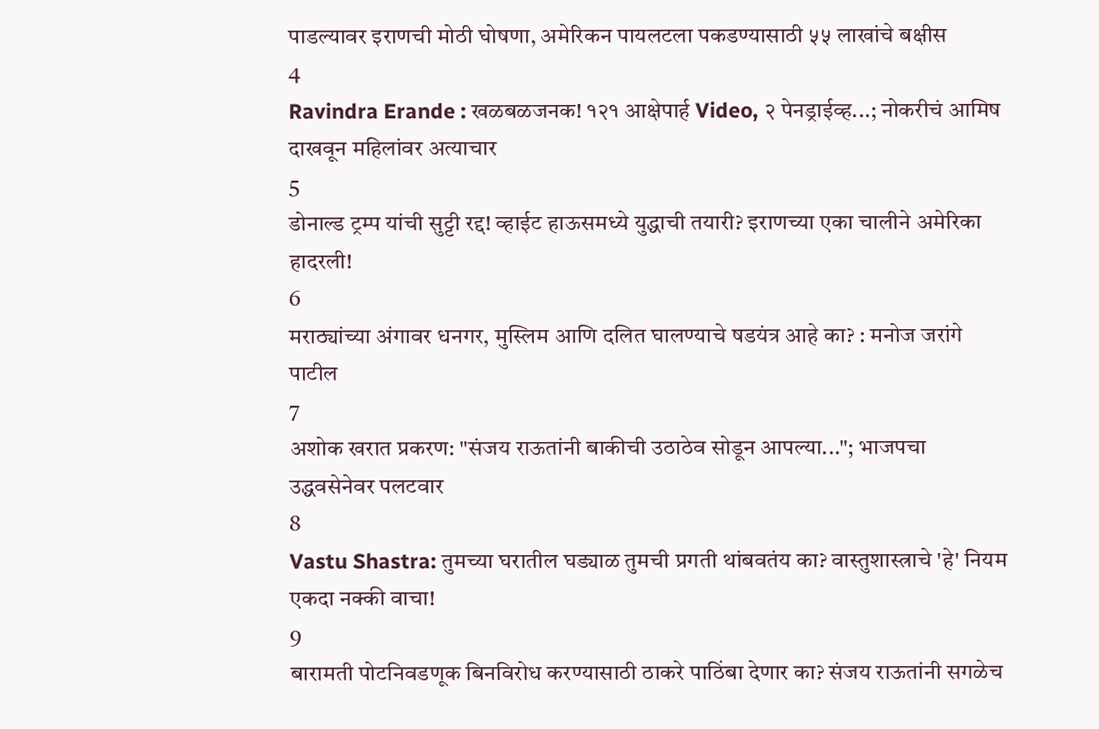पाडल्यावर इराणची मोठी घोषणा, अमेरिकन पायलटला पकडण्यासाठी ५५ लाखांचे बक्षीस
4
Ravindra Erande : खळबळजनक! १२१ आक्षेपार्ह Video, २ पेनड्राईव्ह...; नोकरीचं आमिष दाखवून महिलांवर अत्याचार
5
डोनाल्ड ट्रम्प यांची सुट्टी रद्द! व्हाईट हाऊसमध्ये युद्धाची तयारी? इराणच्या एका चालीने अमेरिका हादरली!
6
मराठ्यांच्या अंगावर धनगर, मुस्लिम आणि दलित घालण्याचे षडयंत्र आहे का? : मनोज जरांगे पाटील
7
अशोक खरात प्रकरण: "संजय राऊतांनी बाकीची उठाठेव सोडून आपल्या..."; भाजपचा उद्धवसेनेवर पलटवार
8
Vastu Shastra: तुमच्या घरातील घड्याळ तुमची प्रगती थांबवतंय का? वास्तुशास्त्राचे 'हे' नियम एकदा नक्की वाचा!
9
बारामती पोटनिवडणूक बिनविरोध करण्यासाठी ठाकरे पाठिंबा देणार का? संजय राऊतांनी सगळेच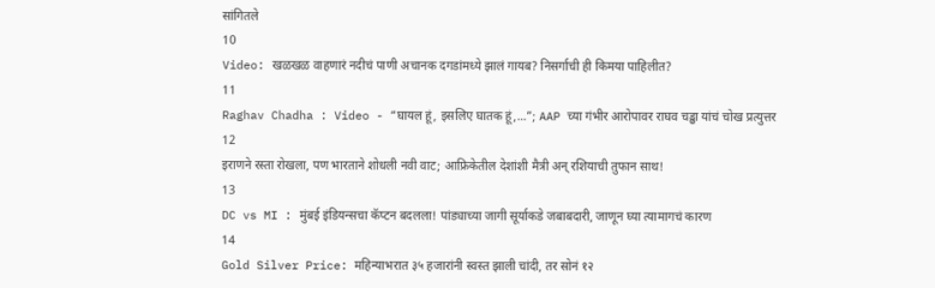सांगितले
10
Video: खळखळ वाहणारं नदीचं पाणी अचानक दगडांमध्ये झालं गायब? निसर्गाची ही किमया पाहिलीत?
11
Raghav Chadha : Video - “घायल हूं, इसलिए घातक हूं,...”; AAP च्या गंभीर आरोपावर राघव चड्ढा यांचं चोख प्रत्युत्तर
12
इराणने रस्ता रोखला, पण भारताने शोधली नवी वाट; आफ्रिकेतील देशांशी मैत्री अन् रशियाची तुफान साथ!
13
DC vs MI : मुंबई इंडियन्सचा कॅप्टन बदलला! पांड्याच्या जागी सूर्याकडे जबाबदारी, जाणून घ्या त्यामागचं कारण
14
Gold Silver Price: महिन्याभरात ३५ हजारांनी स्वस्त झाली चांदी, तर सोनं १२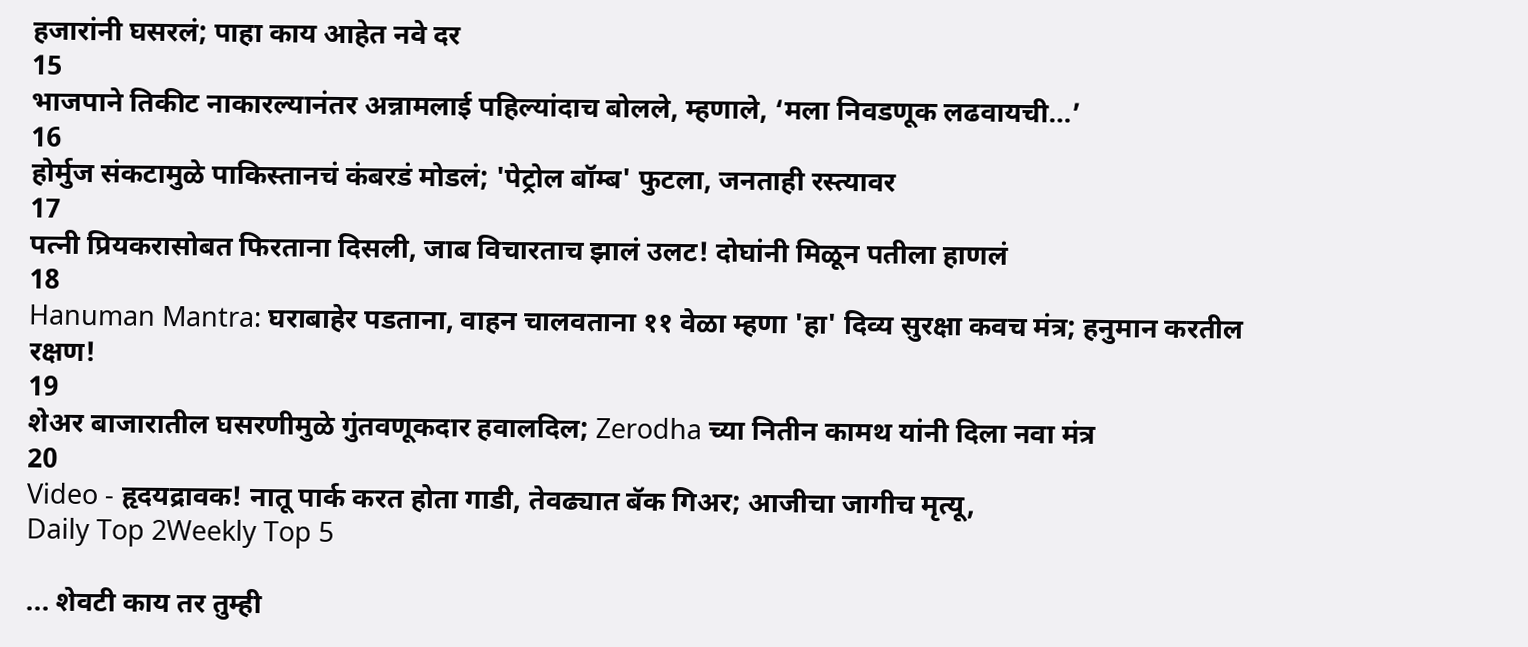हजारांनी घसरलं; पाहा काय आहेत नवे दर
15
भाजपाने तिकीट नाकारल्यानंतर अन्नामलाई पहिल्यांदाच बोलले, म्हणाले, ‘मला निवडणूक लढवायची…’
16
होर्मुज संकटामुळे पाकिस्तानचं कंबरडं मोडलं; 'पेट्रोल बॉम्ब' फुटला, जनताही रस्त्यावर
17
पत्नी प्रियकरासोबत फिरताना दिसली, जाब विचारताच झालं उलट! दोघांनी मिळून पतीला हाणलं
18
Hanuman Mantra: घराबाहेर पडताना, वाहन चालवताना ११ वेळा म्हणा 'हा' दिव्य सुरक्षा कवच मंत्र; हनुमान करतील रक्षण!
19
शेअर बाजारातील घसरणीमुळे गुंतवणूकदार हवालदिल; Zerodha च्या नितीन कामथ यांनी दिला नवा मंत्र
20
Video - हृदयद्रावक! नातू पार्क करत होता गाडी, तेवढ्यात बॅक गिअर; आजीचा जागीच मृत्यू,
Daily Top 2Weekly Top 5

... शेवटी काय तर तुम्ही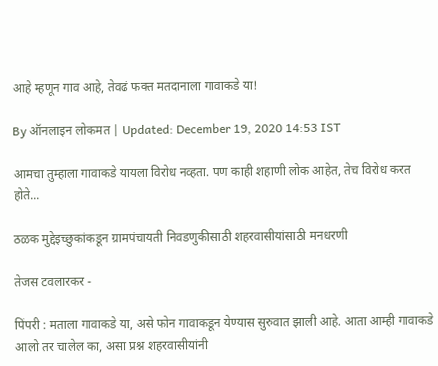आहे म्हणून गाव आहे, तेवढं फक्त मतदानाला गावाकडे या!

By ऑनलाइन लोकमत | Updated: December 19, 2020 14:53 IST

आमचा तुम्हाला गावाकडे यायला विरोध नव्हता. पण काही शहाणी लोक आहेत, तेच विरोध करत होते...

ठळक मुद्देइच्छुकांकडून ग्रामपंचायती निवडणुकीसाठी शहरवासीयांसाठी मनधरणी

तेजस टवलारकर -

पिंपरी : मताला गावाकडे या, असे फोन गावाकडून येण्यास सुरुवात झाली आहे. आता आम्ही गावाकडे आलो तर चालेल का, असा प्रश्न शहरवासीयांनी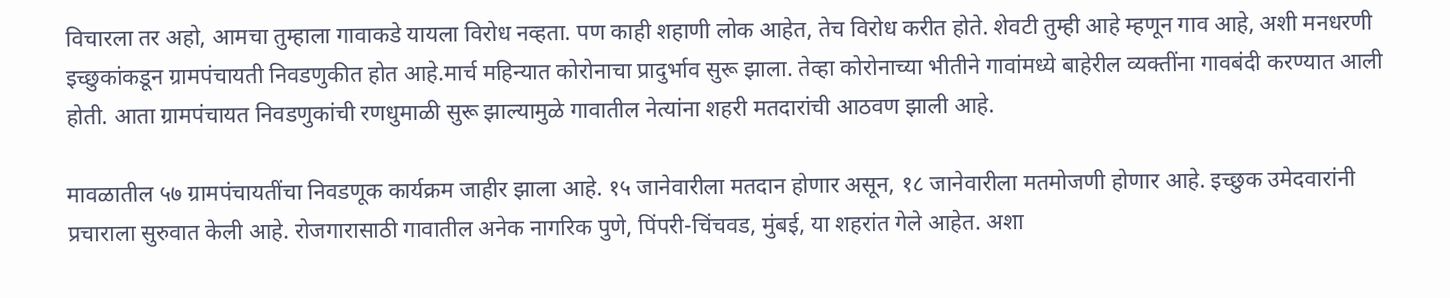विचारला तर अहो, आमचा तुम्हाला गावाकडे यायला विरोध नव्हता. पण काही शहाणी लोक आहेत, तेच विरोध करीत होते. शेवटी तुम्ही आहे म्हणून गाव आहे, अशी मनधरणी इच्छुकांकडून ग्रामपंचायती निवडणुकीत होत आहे.मार्च महिन्यात कोरोनाचा प्रादुर्भाव सुरू झाला. तेव्हा कोरोनाच्या भीतीने गावांमध्ये बाहेरील व्यक्तींना गावबंदी करण्यात आली होती. आता ग्रामपंचायत निवडणुकांची रणधुमाळी सुरू झाल्यामुळे गावातील नेत्यांना शहरी मतदारांची आठवण झाली आहे.

मावळातील ५७ ग्रामपंचायतींचा निवडणूक कार्यक्रम जाहीर झाला आहे. १५ जानेवारीला मतदान होणार असून, १८ जानेवारीला मतमोजणी होणार आहे. इच्छुक उमेदवारांनी प्रचाराला सुरुवात केली आहे. रोजगारासाठी गावातील अनेक नागरिक पुणे, पिंपरी-चिंचवड, मुंबई, या शहरांत गेले आहेत. अशा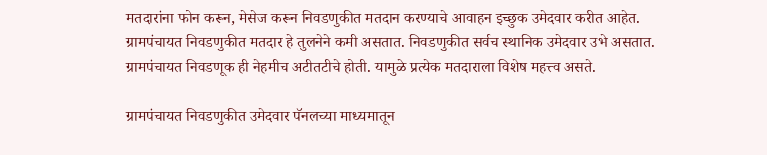मतदारांना फोन करून, मेसेज करून निवडणुकीत मतदान करण्याचे आवाहन इच्छुक उमेदवार करीत आहेत. ग्रामपंचायत निवडणुकीत मतदार हे तुलनेने कमी असतात. निवडणुकीत सर्वच स्थानिक उमेदवार उभे असतात. ग्रामपंचायत निवडणूक ही नेहमीच अटीतटीचे होती. यामुळे प्रत्येक मतदाराला विशेष महत्त्व असते.

ग्रामपंचायत निवडणुकीत उमेदवार पॅनलच्या माध्यमातून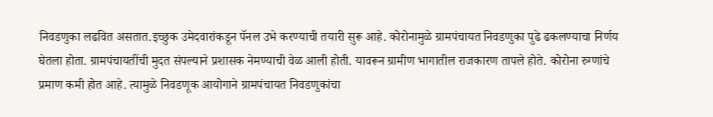निवडणुका लढवित असतात.इच्छुक उमेदवारांकडून पॅनल उभे करण्याची तयारी सुरू आहे. कोरोनामुळे ग्रामपंचायत निवडणुका पुढे ढकलण्याचा निर्णय घेतला होता. ग्रामपंचायतींची मुदत संपल्याने प्रशासक नेमण्याची वेळ आली होती. यावरून ग्रामीण भागातील राजकारण तापले होते. कोरोना रुग्णांचे प्रमाण कमी होत आहे. त्यामुळे निवडणूक आयोगाने ग्रामपंचायत निवडणुकांचा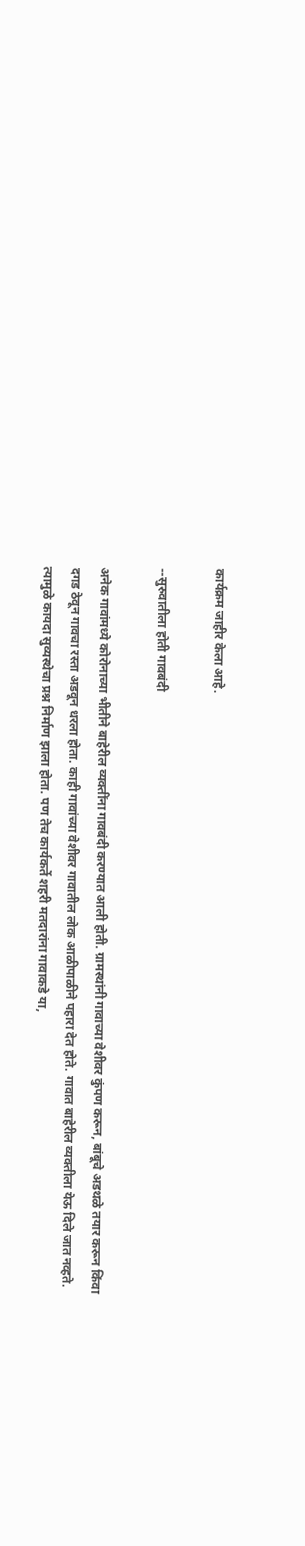कार्यक्रम जाहीर केला आहे.

--सुरुवातीला होती गावबंदी

अनेक गावांमध्ये कोरोनाच्या भीतीने बाहेरील व्यक्तींना गावबंदी करण्यात आली होती. ग्रामस्थांनी गावाच्या वेशीवर कुंपण करून, बांबूचे अडथळे तयार करून किंवा दगड ठेवून गावचा रस्ता अडवून धरला होता. काही गावांच्या वेशीवर गावातील लोक आळीपाळीने पहारा देत होते. गावात बाहेरील व्यक्तीला येऊ दिले जात नव्हते. त्यामुळे कायदा सुव्यस्थेचा प्रश्न निर्माण झाला होता. पण तेच कार्यकर्ते शहरी मतदारांना गावाकडे या,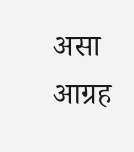असा आग्रह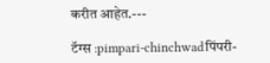करीत आहेत.---

टॅग्स :pimpari-chinchwadपिंपरी-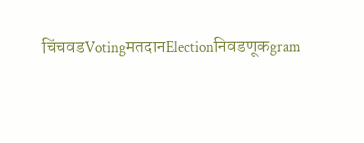चिंचवडVotingमतदानElectionनिवडणूकgram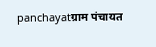panchayatग्राम पंचायत